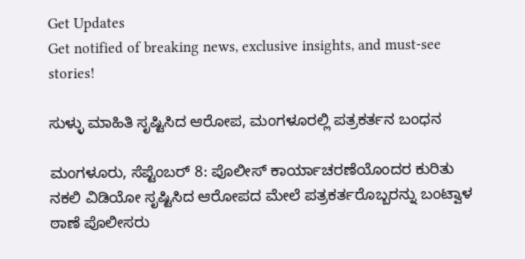Get Updates
Get notified of breaking news, exclusive insights, and must-see stories!

ಸುಳ್ಳು ಮಾಹಿತಿ ಸೃಷ್ಟಿಸಿದ ಆರೋಪ, ಮಂಗಳೂರಲ್ಲಿ ಪತ್ರಕರ್ತನ ಬಂಧನ

ಮಂಗಳೂರು, ಸೆಪ್ಟೆಂಬರ್ 8: ಪೊಲೀಸ್ ಕಾರ್ಯಾಚರಣೆಯೊಂದರ ಕುರಿತು ನಕಲಿ ವಿಡಿಯೋ ಸೃಷ್ಟಿಸಿದ ಆರೋಪದ ಮೇಲೆ ಪತ್ರಕರ್ತರೊಬ್ಬರನ್ನು ಬಂಟ್ವಾಳ ಠಾಣೆ ಪೊಲೀಸರು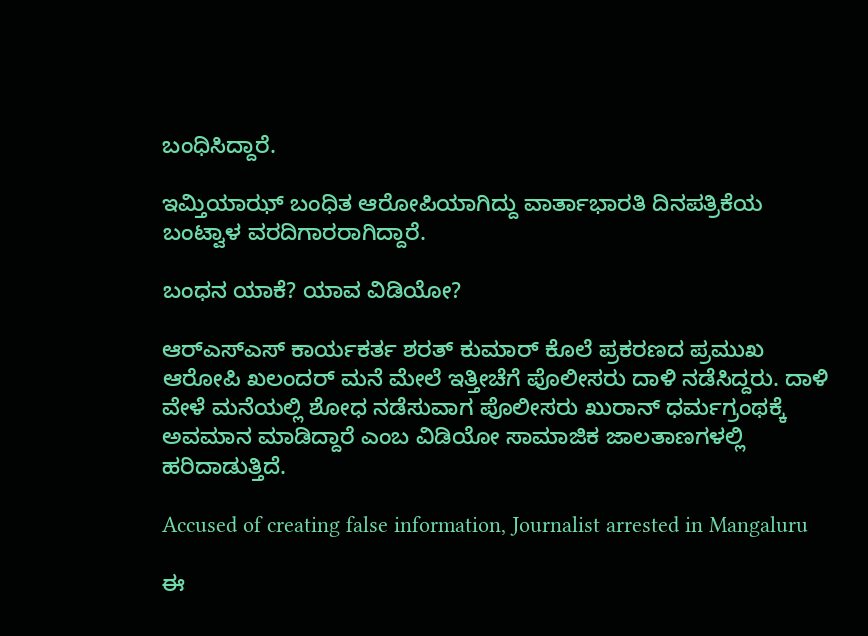ಬಂಧಿಸಿದ್ದಾರೆ.

ಇಮ್ತಿಯಾಝ್ ಬಂಧಿತ ಆರೋಪಿಯಾಗಿದ್ದು ವಾರ್ತಾಭಾರತಿ ದಿನಪತ್ರಿಕೆಯ ಬಂಟ್ವಾಳ ವರದಿಗಾರರಾಗಿದ್ದಾರೆ.

ಬಂಧನ ಯಾಕೆ? ಯಾವ ವಿಡಿಯೋ?

ಆರ್‌ಎಸ್‌ಎಸ್ ಕಾರ್ಯಕರ್ತ ಶರತ್ ಕುಮಾರ್ ಕೊಲೆ ಪ್ರಕರಣದ ಪ್ರಮುಖ ಆರೋಪಿ ಖಲಂದರ್ ಮನೆ‌ ಮೇಲೆ‌ ಇತ್ತೀಚೆಗೆ ಪೊಲೀಸರು ದಾಳಿ ನಡೆಸಿದ್ದರು. ದಾಳಿ ವೇಳೆ ಮನೆಯಲ್ಲಿ ಶೋಧ ನಡೆಸುವಾಗ ಪೊಲೀಸರು ಖುರಾನ್ ಧರ್ಮಗ್ರಂಥಕ್ಕೆ ಅವಮಾನ ಮಾಡಿದ್ದಾರೆ ಎಂಬ ವಿಡಿಯೋ ಸಾಮಾಜಿಕ ಜಾಲತಾಣಗಳಲ್ಲಿ ಹರಿದಾಡುತ್ತಿದೆ.

Accused of creating false information, Journalist arrested in Mangaluru

ಈ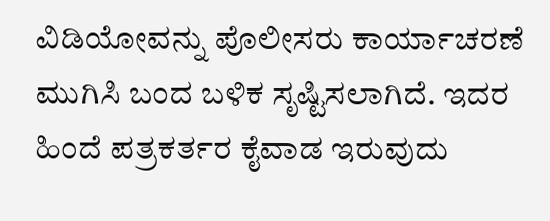ವಿಡಿಯೋವನ್ನು ಪೊಲೀಸರು ಕಾರ್ಯಾಚರಣೆ ಮುಗಿಸಿ ಬಂದ ಬಳಿಕ ಸೃಷ್ಟಿಸಲಾಗಿದೆ. ಇದರ ಹಿಂದೆ ಪತ್ರಕರ್ತರ ಕೈವಾಡ ಇರುವುದು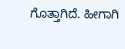ಗೊತ್ತಾಗಿದೆ. ಹೀಗಾಗಿ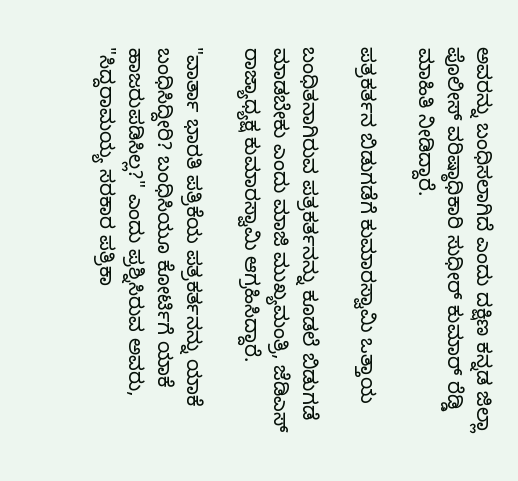ಅವರನ್ನು ಬಂಧಿಸಲಾಗಿದೆ ಎಂದು ದಕ್ಷಿಣ ಕನ್ನಡ ಜಿಲ್ಲಾ ಪೊಲೀಸ್ ವರಿಷ್ಠಾಧಿಕಾರಿ ಸುಧೀರ್ ಕುಮಾರ್ ರೆಡ್ಡಿ ಮಾಹಿತಿ ನೀಡಿದ್ದಾರೆ.

ಪತ್ರಕರ್ತನ ಬಿಡುಗಡೆಗೆ ಕುಮಾರಸ್ವಾಮಿ ಒತ್ತಾಯ

ಬಂಧಿತನಾಗಿರುವ ಪತ್ರಕರ್ತನನ್ನು ಕೂಡಲೆ ಬಿಡುಗಡೆ ಮಾಡಬೇಕು ಎಂದು ಮಾಜಿ ಮುಖ್ಯಮಂತ್ರಿ, ಜೆಡಿಎಸ್ ರಾಜ್ಯಾಧ್ಯಕ್ಷ ಕುಮಾರಸ್ವಾಮಿ ಆಗ್ರಹಿಸಿದ್ದಾರೆ.

"ವಾರ್ತಾ ಭಾರತಿ ಪತ್ರಿಕೆಯ ಪತ್ರಕರ್ತನನ್ನು ಯಾಕೆ ಬಂಧಿಸಿದ್ದೀರಿ? ಬಂಧಿಸಿಯೂ ಕೋರ್ಟಿಗೆ ಯಾಕೆ ಹಾಜರುಪಡಿಸಿಲ್ಲ?" ಎಂದು ಪ್ರಶ್ನಿಸಿರುವ ಅವರು, "ಸಿದ್ದರಾಮಯ್ಯ ಸರಕಾರ ಪತ್ರಿಕಾ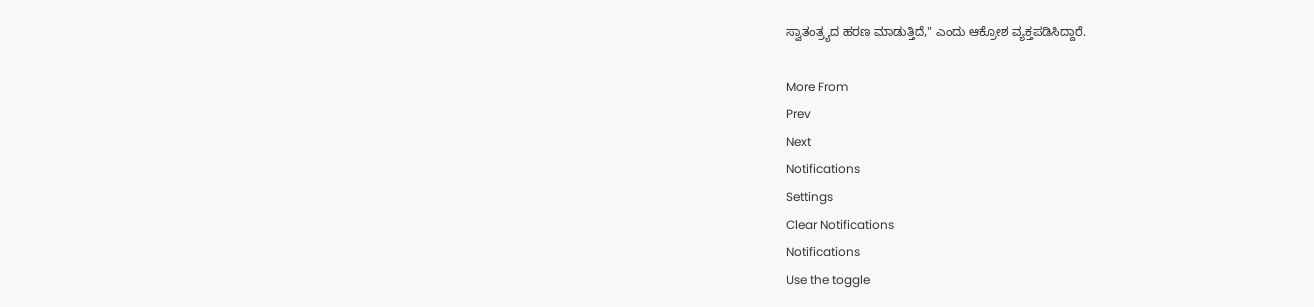ಸ್ವಾತಂತ್ರ್ಯದ ಹರಣ ಮಾಡುತ್ತಿದೆ," ಎಂದು ಆಕ್ರೋಶ ವ್ಯಕ್ತಪಡಿಸಿದ್ದಾರೆ.

More From
Prev
Next
Notifications
Settings
Clear Notifications
Notifications
Use the toggle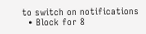to switch on notifications
  • Block for 8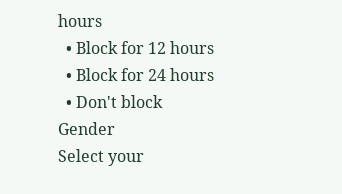hours
  • Block for 12 hours
  • Block for 24 hours
  • Don't block
Gender
Select your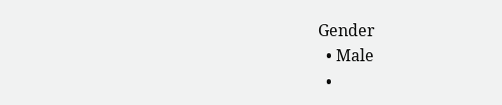Gender
  • Male
  •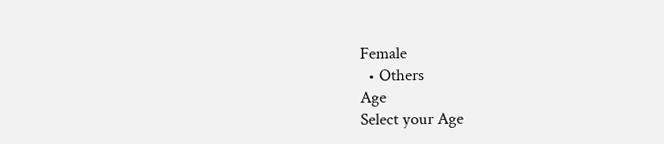Female
  • Others
Age
Select your Age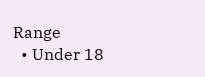Range
  • Under 18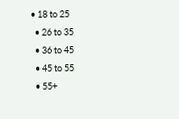• 18 to 25
  • 26 to 35
  • 36 to 45
  • 45 to 55
  • 55+